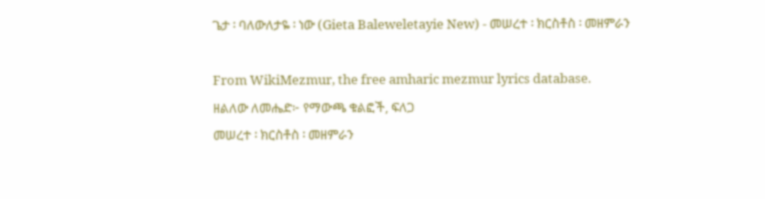ጌታ ፡ ባለውለታዬ ፡ ነው (Gieta Baleweletayie New) - መሠረተ ፡ ክርስቶስ ፡ መዘምራን

From WikiMezmur, the free amharic mezmur lyrics database.
ዘልለው ለመሔድ፦ የማውጫ ቁልፎች, ፍለጋ
መሠረተ ፡ ክርስቶስ ፡ መዘምራን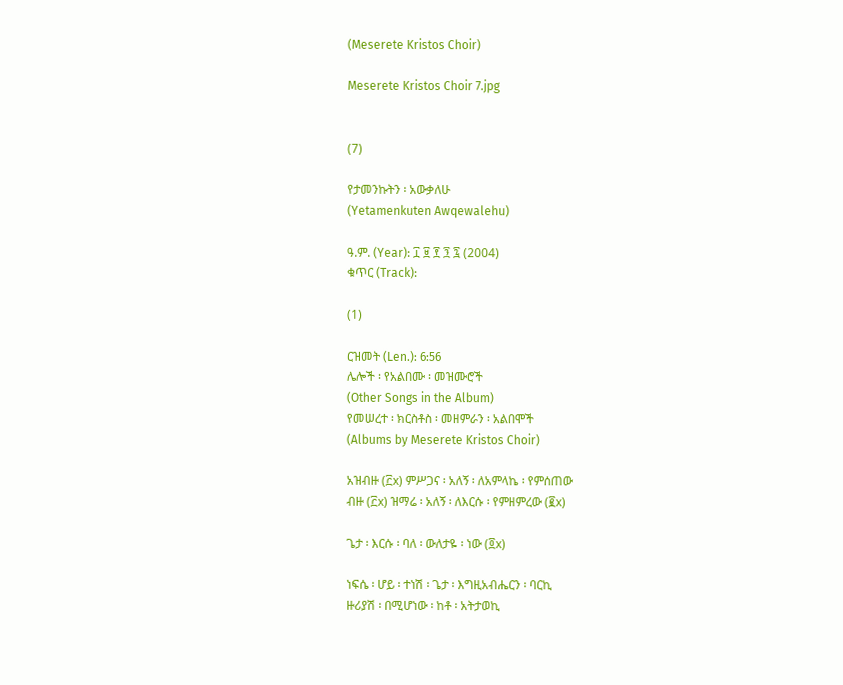(Meserete Kristos Choir)

Meserete Kristos Choir 7.jpg


(7)

የታመንኩትን ፡ አውቃለሁ
(Yetamenkuten Awqewalehu)

ዓ.ም. (Year): ፲ ፱ ፻ ፺ ፯ (2004)
ቁጥር (Track):

(1)

ርዝመት (Len.): 6:56
ሌሎች ፡ የአልበሙ ፡ መዝሙሮች
(Other Songs in the Album)
የመሠረተ ፡ ክርስቶስ ፡ መዘምራን ፡ አልበሞች
(Albums by Meserete Kristos Choir)

አዝብዙ (፫x) ምሥጋና ፡ አለኝ ፡ ለአምላኬ ፡ የምሰጠው
ብዙ (፫x) ዝማሬ ፡ አለኝ ፡ ለእርሱ ፡ የምዘምረው (፪x)

ጌታ ፡ እርሱ ፡ ባለ ፡ ውለታዬ ፡ ነው (፬x)

ነፍሴ ፡ ሆይ ፡ ተነሽ ፡ ጌታ ፡ እግዚአብሔርን ፡ ባርኪ
ዙሪያሽ ፡ በሚሆነው ፡ ከቶ ፡ አትታወኪ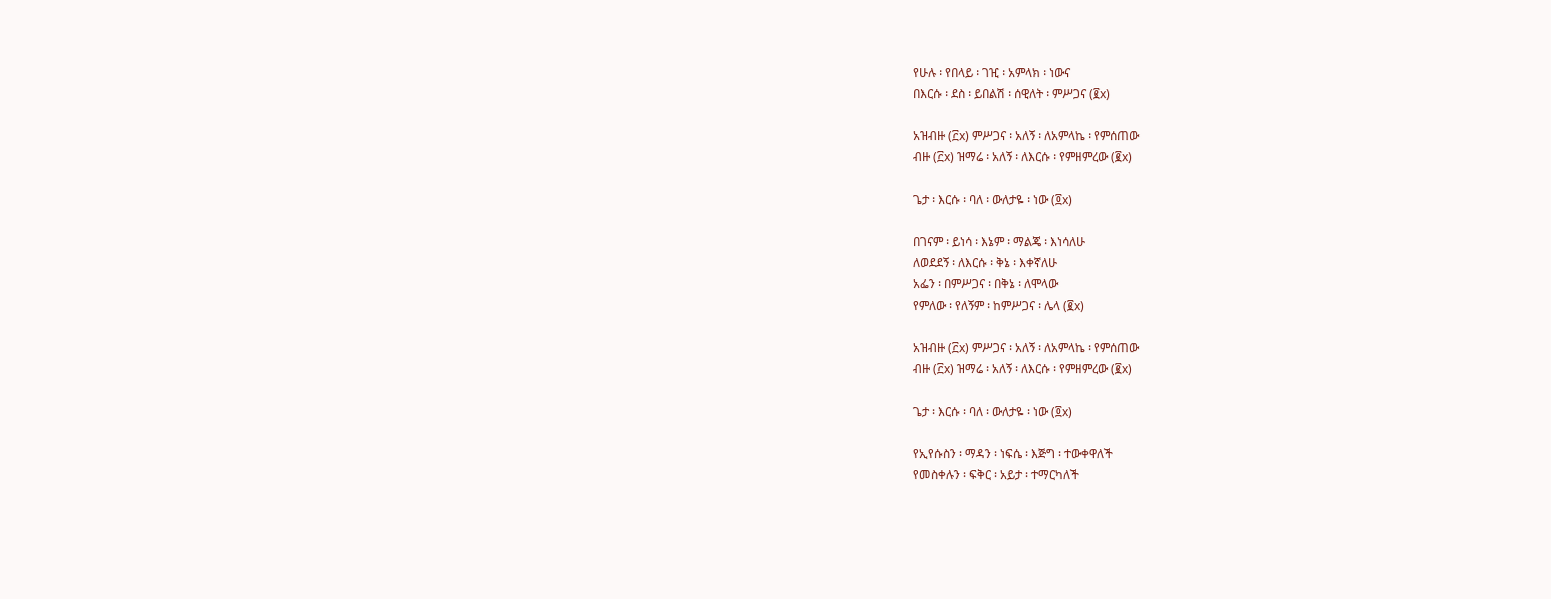የሁሉ ፡ የበላይ ፡ ገዢ ፡ አምላክ ፡ ነውና
በእርሱ ፡ ደስ ፡ ይበልሽ ፡ ሰዊለት ፡ ምሥጋና (፪x)

አዝብዙ (፫x) ምሥጋና ፡ አለኝ ፡ ለአምላኬ ፡ የምሰጠው
ብዙ (፫x) ዝማሬ ፡ አለኝ ፡ ለእርሱ ፡ የምዘምረው (፪x)

ጌታ ፡ እርሱ ፡ ባለ ፡ ውለታዬ ፡ ነው (፬x)

በገናም ፡ ይነሳ ፡ እኔም ፡ ማልጄ ፡ እነሳለሁ
ለወደደኝ ፡ ለእርሱ ፡ ቅኔ ፡ እቀኛለሁ
አፌን ፡ በምሥጋና ፡ በቅኔ ፡ ለሞላው
የምለው ፡ የለኝም ፡ ከምሥጋና ፡ ሌላ (፪x)

አዝብዙ (፫x) ምሥጋና ፡ አለኝ ፡ ለአምላኬ ፡ የምሰጠው
ብዙ (፫x) ዝማሬ ፡ አለኝ ፡ ለእርሱ ፡ የምዘምረው (፪x)

ጌታ ፡ እርሱ ፡ ባለ ፡ ውለታዬ ፡ ነው (፬x)

የኢየሱስን ፡ ማዳን ፡ ነፍሴ ፡ እጅግ ፡ ተውቀዋለች
የመስቀሉን ፡ ፍቅር ፡ አይታ ፡ ተማርካለች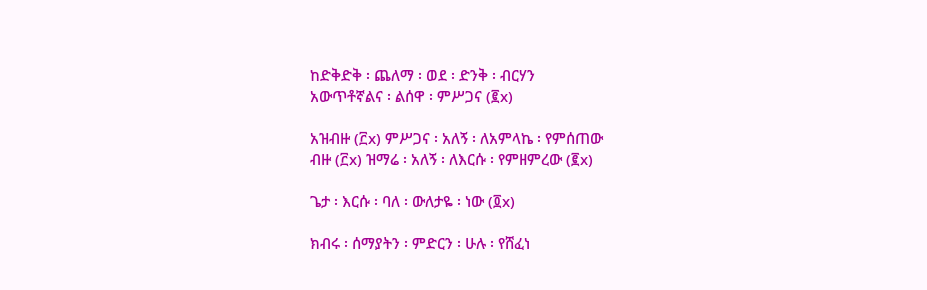ከድቅድቅ ፡ ጨለማ ፡ ወደ ፡ ድንቅ ፡ ብርሃን
አውጥቶኛልና ፡ ልሰዋ ፡ ምሥጋና (፪x)

አዝብዙ (፫x) ምሥጋና ፡ አለኝ ፡ ለአምላኬ ፡ የምሰጠው
ብዙ (፫x) ዝማሬ ፡ አለኝ ፡ ለእርሱ ፡ የምዘምረው (፪x)

ጌታ ፡ እርሱ ፡ ባለ ፡ ውለታዬ ፡ ነው (፬x)

ክብሩ ፡ ሰማያትን ፡ ምድርን ፡ ሁሉ ፡ የሸፈነ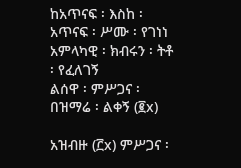ከአጥናፍ ፡ እስከ ፡ አጥናፍ ፡ ሥሙ ፡ የገነነ
አምላካዊ ፡ ክብሩን ፡ ትቶ ፡ የፈለገኝ
ልሰዋ ፡ ምሥጋና ፡ በዝማሬ ፡ ልቀኝ (፪x)

አዝብዙ (፫x) ምሥጋና ፡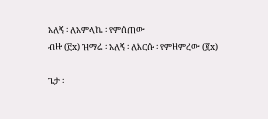አለኝ ፡ ለአምላኬ ፡ የምሰጠው
ብዙ (፫x) ዝማሬ ፡ አለኝ ፡ ለእርሱ ፡ የምዘምረው (፪x)

ጌታ ፡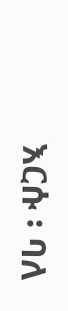እርሱ ፡ ባለ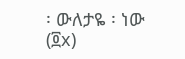፡ ውለታዬ ፡ ነው (፬x)